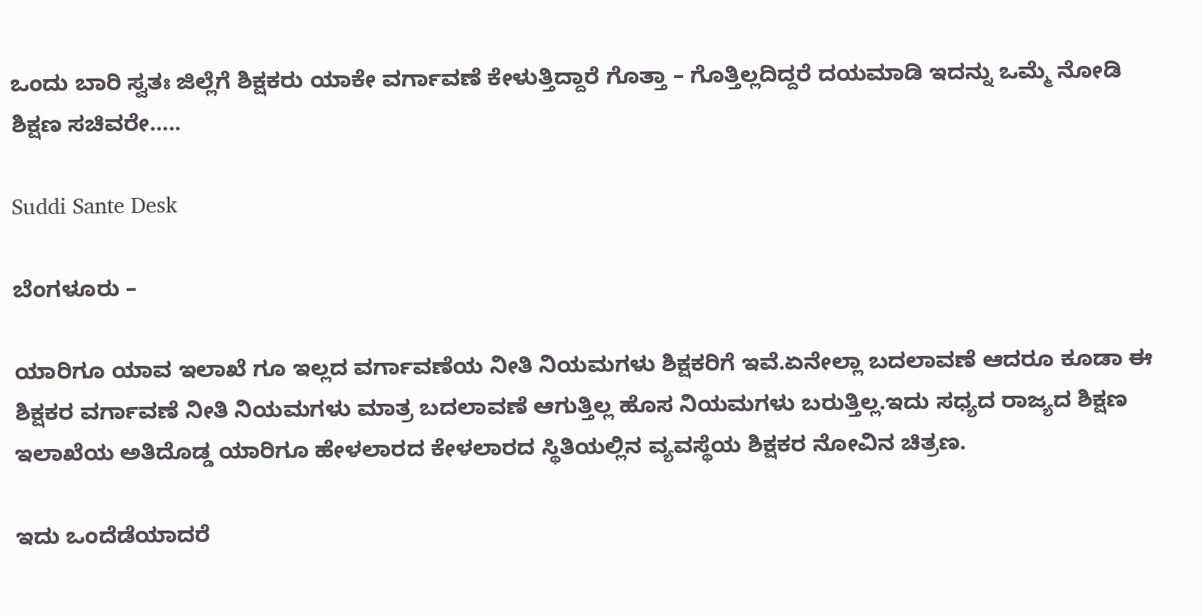ಒಂದು ಬಾರಿ ಸ್ವತಃ ಜಿಲ್ಲೆಗೆ ಶಿಕ್ಷಕರು ಯಾಕೇ ವರ್ಗಾವಣೆ ಕೇಳುತ್ತಿದ್ದಾರೆ ಗೊತ್ತಾ – ಗೊತ್ತಿಲ್ಲದಿದ್ದರೆ ದಯಮಾಡಿ ಇದನ್ನು ಒಮ್ಮೆ ನೋಡಿ ಶಿಕ್ಷಣ ಸಚಿವರೇ…..

Suddi Sante Desk

ಬೆಂಗಳೂರು –

ಯಾರಿಗೂ ಯಾವ ಇಲಾಖೆ ಗೂ ಇಲ್ಲದ ವರ್ಗಾವಣೆಯ ನೀತಿ ನಿಯಮಗಳು ಶಿಕ್ಷಕರಿಗೆ ಇವೆ.ಏನೇಲ್ಲಾ ಬದಲಾವಣೆ ಆದರೂ ಕೂಡಾ ಈ ಶಿಕ್ಷಕರ ವರ್ಗಾವಣೆ ನೀತಿ ನಿಯಮಗಳು ಮಾತ್ರ ಬದಲಾವಣೆ ಆಗುತ್ತಿಲ್ಲ ಹೊಸ ನಿಯಮಗಳು ಬರುತ್ತಿಲ್ಲ.ಇದು ಸಧ್ಯದ ರಾಜ್ಯದ ಶಿಕ್ಷಣ ಇಲಾಖೆಯ ಅತಿದೊಡ್ಡ ಯಾರಿಗೂ ಹೇಳಲಾರದ ಕೇಳಲಾರದ ಸ್ಥಿತಿಯಲ್ಲಿನ ವ್ಯವಸ್ಥೆಯ ಶಿಕ್ಷಕರ ನೋವಿನ ಚಿತ್ರಣ.

ಇದು ಒಂದೆಡೆಯಾದರೆ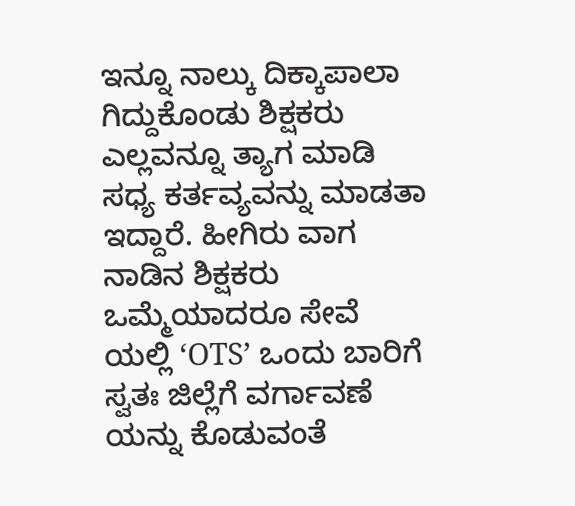ಇನ್ನೂ ನಾಲ್ಕು ದಿಕ್ಕಾಪಾಲಾ ಗಿದ್ದುಕೊಂಡು ಶಿಕ್ಷಕರು ಎಲ್ಲವನ್ನೂ ತ್ಯಾಗ ಮಾಡಿ ಸಧ್ಯ ಕರ್ತವ್ಯವನ್ನು ಮಾಡತಾ ಇದ್ದಾರೆ. ಹೀಗಿರು ವಾಗ ನಾಡಿ‌ನ ಶಿಕ್ಷಕರು ಒಮ್ಮೆಯಾದರೂ ಸೇವೆ ಯಲ್ಲಿ ‘OTS’ ಒಂದು ಬಾರಿಗೆ ಸ್ವತಃ ಜಿಲ್ಲೆಗೆ ವರ್ಗಾವಣೆ ಯನ್ನು ಕೊಡುವಂತೆ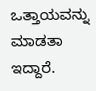ಒತ್ತಾಯವನ್ನು ಮಾಡತಾ ಇದ್ದಾರೆ.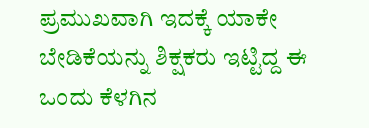ಪ್ರಮುಖವಾಗಿ ಇದಕ್ಕೆ ಯಾಕೇ ಬೇಡಿಕೆಯನ್ನು ಶಿಕ್ಷಕರು ಇಟ್ಟಿದ್ದ ಈ ಒಂದು ಕೆಳಗಿನ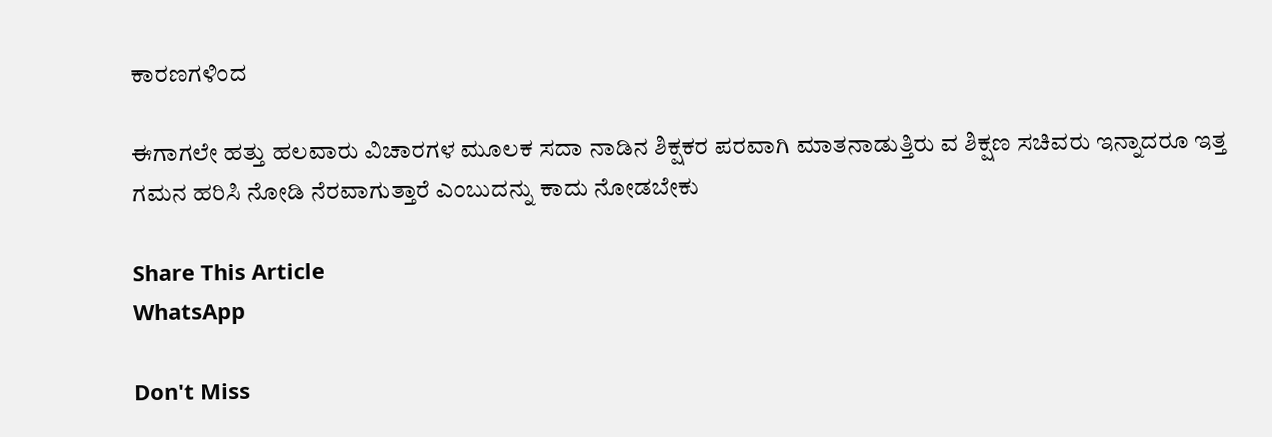ಕಾರಣಗಳಿಂದ

ಈಗಾಗಲೇ ಹತ್ತು ಹಲವಾರು ವಿಚಾರಗಳ ಮೂಲಕ ಸದಾ ನಾಡಿನ ಶಿಕ್ಷಕರ ಪರವಾಗಿ ಮಾತನಾಡುತ್ತಿರು ವ ಶಿಕ್ಷಣ ಸಚಿವರು ಇನ್ನಾದರೂ ಇತ್ತ ಗಮನ ಹರಿಸಿ ನೋಡಿ ನೆರವಾಗುತ್ತಾರೆ ಎಂಬುದನ್ನು ಕಾದು ನೋಡಬೇಕು

Share This Article
WhatsApp

Don't Miss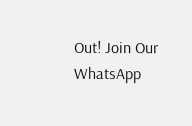Out! Join Our WhatsApp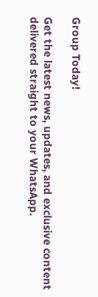Group Today!

Get the latest news, updates, and exclusive content delivered straight to your WhatsApp.